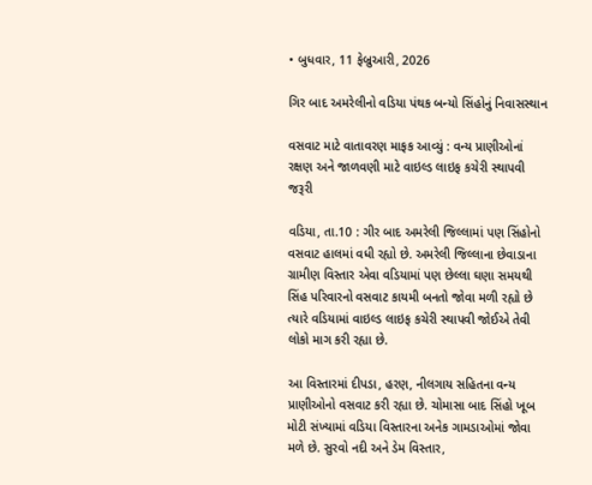• બુધવાર, 11 ફેબ્રુઆરી, 2026

ગિર બાદ અમરેલીનો વડિયા પંથક બન્યો સિંહોનું નિવાસસ્થાન

વસવાટ માટે વાતાવરણ માફક આવ્યું : વન્ય પ્રાણીઓનાં રક્ષણ અને જાળવણી માટે વાઇલ્ડ લાઇફ કચેરી સ્થાપવી જરૂરી

વડિયા, તા.10 : ગીર બાદ અમરેલી જિલ્લામાં પણ સિંહોનો વસવાટ હાલમાં વધી રહ્યો છે. અમરેલી જિલ્લાના છેવાડાના ગ્રામીણ વિસ્તાર એવા વડિયામાં પણ છેલ્લા ઘણા સમયથી સિંહ પરિવારનો વસવાટ કાયમી બનતો જોવા મળી રહ્યો છે ત્યારે વડિયામાં વાઇલ્ડ લાઇફ કચેરી સ્થાપવી જોઈએ તેવી લોકો માગ કરી રહ્યા છે.

આ વિસ્તારમાં દીપડા, હરણ, નીલગાય સહિતના વન્ય પ્રાણીઓનો વસવાટ કરી રહ્યા છે. ચોમાસા બાદ સિંહો ખૂબ મોટી સંખ્યામાં વડિયા વિસ્તારના અનેક ગામડાઓમાં જોવા મળે છે. સુરવો નદી અને ડેમ વિસ્તાર,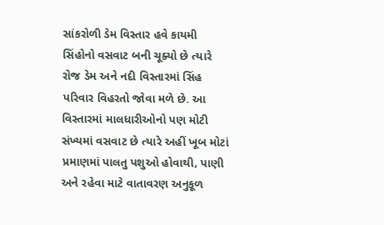સાંકરોળી ડેમ વિસ્તાર હવે કાયમી સિંહોનો વસવાટ બની ચૂક્યો છે ત્યારે રોજ ડેમ અને નદી વિસ્તારમાં સિંહ પરિવાર વિહરતો જોવા મળે છે. આ વિસ્તારમાં માલધારીઓનો પણ મોટી સંખ્યમાં વસવાટ છે ત્યારે અહીં ખૂબ મોટાં પ્રમાણમાં પાલતુ પશુઓ હોવાથી, પાણી અને રહેવા માટે વાતાવરણ અનુકૂળ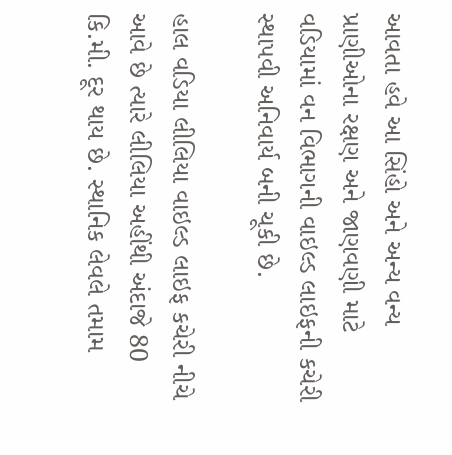આવતા હવે આ સિંહો અને અન્ય વન્ય પ્રાણીઓના રક્ષણ અને જાણવણી માટે વડિયામાં વન વિભાગની વાઇલ્ડ લાઇફની કચેરી સ્થાપવી અનિવાર્ય બની ચૂકી છે.

હાલ વડિયા લીલિયા વાઇલ્ડ લાઇફ કચેરી નીચે આવે છે ત્યારે લીલિયા અહીંથી અંદાજે 80 કિ.મી. દૂર થાય છે. સ્થાનિક લેવલે તમામ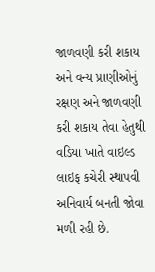જાળવણી કરી શકાય અને વન્ય પ્રાણીઓનું રક્ષણ અને જાળવણી કરી શકાય તેવા હેતુથી વડિયા ખાતે વાઇલ્ડ લાઇફ કચેરી સ્થાપવી અનિવાર્ય બનતી જોવા મળી રહી છે.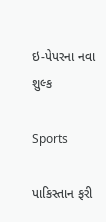ઇ-પેપરના નવા શુલ્ક

Sports

પાકિસ્તાન ફરી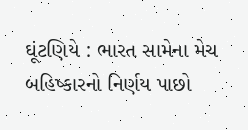ઘૂંટણિયે : ભારત સામેના મેચ બહિષ્કારનો નિર્ણય પાછો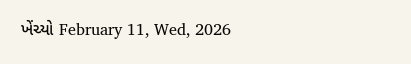ખેંચ્યો February 11, Wed, 2026